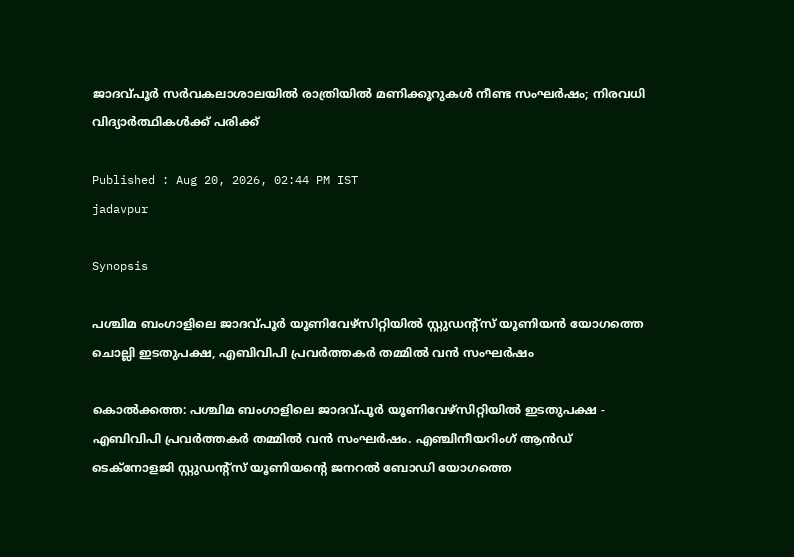ജാദവ്‌പൂർ സർവകലാശാലയിൽ രാത്രിയിൽ മണിക്കൂറുകൾ നീണ്ട സംഘർഷം; നിരവധി വിദ്യാർത്ഥികൾക്ക് പരിക്ക്

Published : Aug 20, 2026, 02:44 PM IST
jadavpur

Synopsis

പശ്ചിമ ബംഗാളിലെ ജാദവ്പൂർ യൂണിവേഴ്സിറ്റിയിൽ സ്റ്റുഡന്‍റ്സ് യൂണിയൻ യോഗത്തെ ചൊല്ലി ഇടതുപക്ഷ, എബിവിപി പ്രവർത്തകർ തമ്മിൽ വൻ സംഘർഷം

കൊൽക്കത്ത: പശ്ചിമ ബംഗാളിലെ ജാദവ്പൂർ യൂണിവേഴ്സിറ്റിയിൽ ഇടതുപക്ഷ - എബിവിപി പ്രവർത്തകർ തമ്മിൽ വൻ സംഘർഷം. എഞ്ചിനീയറിംഗ് ആൻഡ് ടെക്നോളജി സ്റ്റുഡന്‍റ്സ് യൂണിയന്‍റെ ജനറൽ ബോഡി യോഗത്തെ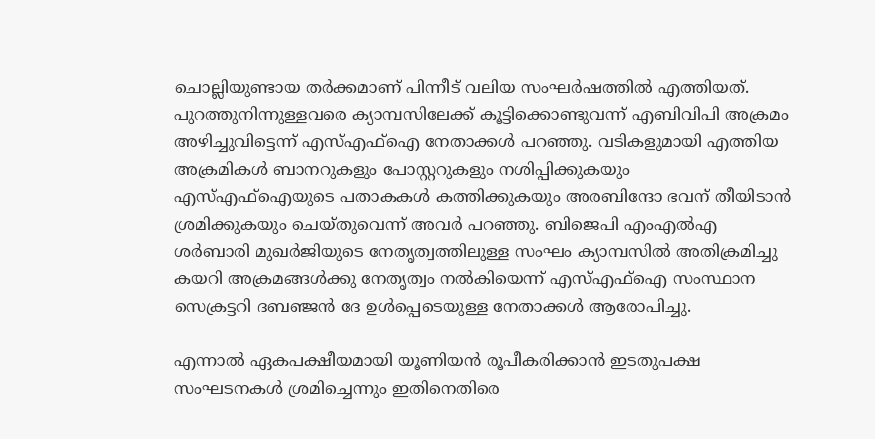ചൊല്ലിയുണ്ടായ തർക്കമാണ് പിന്നീട് വലിയ സംഘർഷത്തിൽ എത്തിയത്. പുറത്തുനിന്നുള്ളവരെ ക്യാമ്പസിലേക്ക് കൂട്ടിക്കൊണ്ടുവന്ന് എബിവിപി അക്രമം അഴിച്ചുവിട്ടെന്ന് എസ്എഫ്ഐ നേതാക്കൾ പറഞ്ഞു. വടികളുമായി എത്തിയ അക്രമികൾ ബാനറുകളും പോസ്റ്ററുകളും നശിപ്പിക്കുകയും എസ്എഫ്ഐയുടെ പതാകകൾ കത്തിക്കുകയും അരബിന്ദോ ഭവന് തീയിടാൻ ശ്രമിക്കുകയും ചെയ്തുവെന്ന് അവർ പറഞ്ഞു. ബിജെപി എംഎൽഎ ശർബാരി മുഖർജിയുടെ നേതൃത്വത്തിലുള്ള സംഘം ക്യാമ്പസിൽ അതിക്രമിച്ചു കയറി അക്രമങ്ങൾക്കു നേതൃത്വം നൽകിയെന്ന് എസ്എഫ്ഐ സംസ്ഥാന സെക്രട്ടറി ദബഞ്ജൻ ദേ ഉൾപ്പെടെയുള്ള നേതാക്കൾ ആരോപിച്ചു.

എന്നാൽ ഏകപക്ഷീയമായി യൂണിയൻ രൂപീകരിക്കാൻ ഇടതുപക്ഷ സംഘടനകൾ ശ്രമിച്ചെന്നും ഇതിനെതിരെ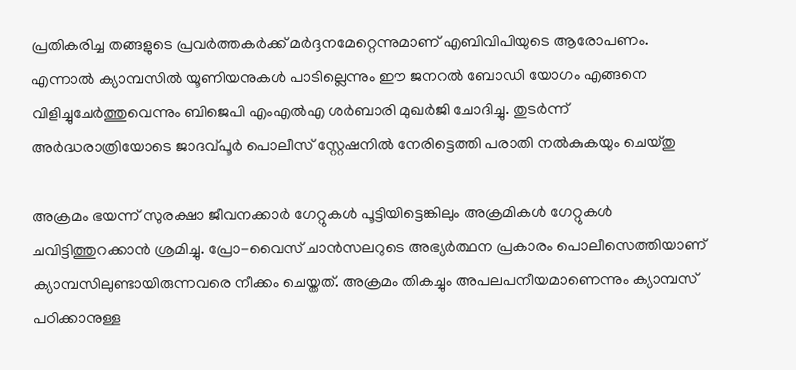പ്രതികരിച്ച തങ്ങളുടെ പ്രവർത്തകർക്ക് മർദ്ദനമേറ്റെന്നുമാണ് എബിവിപിയുടെ ആരോപണം. എന്നാൽ ക്യാമ്പസിൽ യൂണിയനുകൾ പാടില്ലെന്നും ഈ ജനറൽ ബോഡി യോഗം എങ്ങനെ വിളിച്ചുചേർത്തുവെന്നും ബിജെപി എംഎൽഎ ശർബാരി മുഖർജി ചോദിച്ചു. തുടർന്ന് അർദ്ധരാത്രിയോടെ ജാദവ്പൂർ പൊലീസ് സ്റ്റേഷനിൽ നേരിട്ടെത്തി പരാതി നൽകുകയും ചെയ്തു

അക്രമം ഭയന്ന് സുരക്ഷാ ജീവനക്കാർ ഗേറ്റുകൾ പൂട്ടിയിട്ടെങ്കിലും അക്രമികൾ ഗേറ്റുകൾ ചവിട്ടിത്തുറക്കാൻ ശ്രമിച്ചു. പ്രോ-വൈസ് ചാൻസലറുടെ അഭ്യർത്ഥന പ്രകാരം പൊലീസെത്തിയാണ് ക്യാമ്പസിലുണ്ടായിരുന്നവരെ നീക്കം ചെയ്തത്. അക്രമം തികച്ചും അപലപനീയമാണെന്നും ക്യാമ്പസ് പഠിക്കാനുള്ള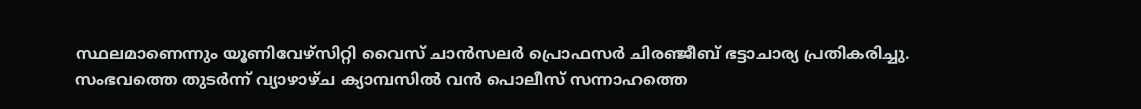സ്ഥലമാണെന്നും യൂണിവേഴ്സിറ്റി വൈസ് ചാൻസലർ പ്രൊഫസർ ചിരഞ്ജീബ് ഭട്ടാചാര്യ പ്രതികരിച്ചു. സംഭവത്തെ തുടർന്ന് വ്യാഴാഴ്ച ക്യാമ്പസിൽ വൻ പൊലീസ് സന്നാഹത്തെ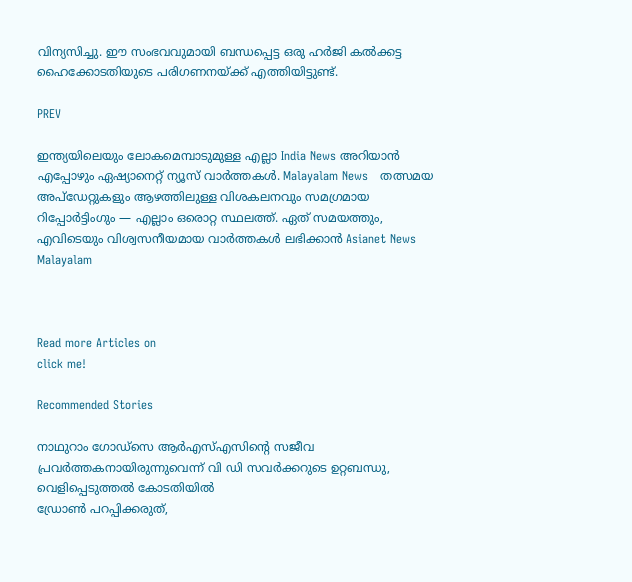വിന്യസിച്ചു. ഈ സംഭവവുമായി ബന്ധപ്പെട്ട ഒരു ഹർജി കൽക്കട്ട ഹൈക്കോടതിയുടെ പരിഗണനയ്ക്ക് എത്തിയിട്ടുണ്ട്.

PREV

ഇന്ത്യയിലെയും ലോകമെമ്പാടുമുള്ള എല്ലാ India News അറിയാൻ എപ്പോഴും ഏഷ്യാനെറ്റ് ന്യൂസ് വാർത്തകൾ. Malayalam News   തത്സമയ അപ്‌ഡേറ്റുകളും ആഴത്തിലുള്ള വിശകലനവും സമഗ്രമായ റിപ്പോർട്ടിംഗും — എല്ലാം ഒരൊറ്റ സ്ഥലത്ത്. ഏത് സമയത്തും, എവിടെയും വിശ്വസനീയമായ വാർത്തകൾ ലഭിക്കാൻ Asianet News Malayalam



Read more Articles on
click me!

Recommended Stories

നാഥുറാം ഗോഡ്സെ ആർഎസ്എസിന്റെ സജീവ പ്രവർത്തകനായിരുന്നുവെന്ന് വി ഡി സവർക്കറുടെ ഉറ്റബന്ധു, വെളിപ്പെടുത്തൽ കോടതിയിൽ
ഡ്രോൺ പറപ്പിക്കരുത്,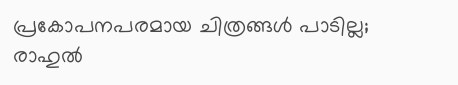പ്രകോപനപരമായ ചിത്രങ്ങൾ പാടില്ല; രാഹുൽ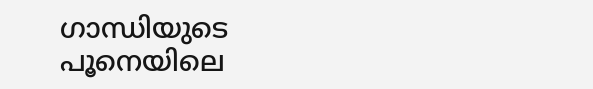ഗാന്ധിയുടെ പൂനെയിലെ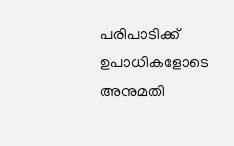പരിപാടിക്ക് ഉപാധികളോടെ അനുമതി